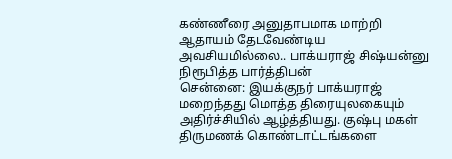கண்ணீரை அனுதாபமாக மாற்றி ஆதாயம் தேடவேண்டிய அவசியமில்லை.. பாக்யராஜ் சிஷ்யன்னு நிரூபித்த பார்த்திபன்
சென்னை: இயக்குநர் பாக்யராஜ் மறைந்தது மொத்த திரையுலகையும் அதிர்ச்சியில் ஆழ்த்தியது. குஷ்பு மகள் திருமணக் கொண்டாட்டங்களை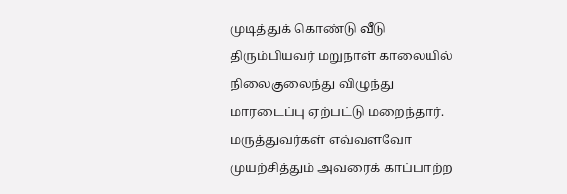முடித்துக் கொண்டு வீடு திரும்பியவர் மறுநாள் காலையில் நிலைகுலைந்து விழுந்து மாரடைப்பு ஏற்பட்டு மறைந்தார். மருத்துவர்கள் எவ்வளவோ முயற்சித்தும் அவரைக் காப்பாற்ற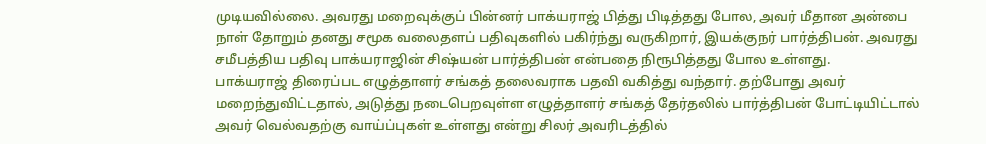முடியவில்லை. அவரது மறைவுக்குப் பின்னர் பாக்யராஜ் பித்து பிடித்தது போல, அவர் மீதான அன்பை நாள் தோறும் தனது சமூக வலைதளப் பதிவுகளில் பகிர்ந்து வருகிறார், இயக்குநர் பார்த்திபன். அவரது சமீபத்திய பதிவு பாக்யராஜின் சிஷ்யன் பார்த்திபன் என்பதை நிரூபித்தது போல உள்ளது.
பாக்யராஜ் திரைப்பட எழுத்தாளர் சங்கத் தலைவராக பதவி வகித்து வந்தார். தற்போது அவர் மறைந்துவிட்டதால், அடுத்து நடைபெறவுள்ள எழுத்தாளர் சங்கத் தேர்தலில் பார்த்திபன் போட்டியிட்டால் அவர் வெல்வதற்கு வாய்ப்புகள் உள்ளது என்று சிலர் அவரிடத்தில்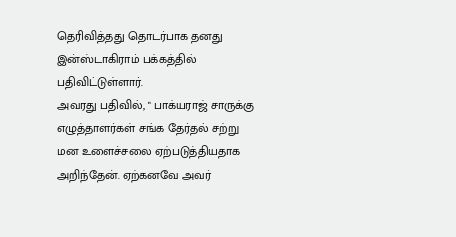தெரிவித்தது தொடர்பாக தனது இன்ஸ்டாகிராம் பக்கத்தில் பதிவிட்டுள்ளார்.
அவரது பதிவில், " பாக்யராஜ் சாருக்கு எழுத்தாளர்கள் சங்க தேர்தல் சற்று மன உளைச்சலை ஏற்படுத்தியதாக அறிந்தேன். ஏற்கனவே அவர்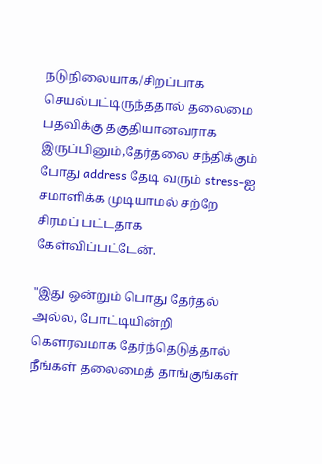நடுநிலையாக/சிறப்பாக செயல்பட்டிருந்ததால் தலைமை பதவிக்கு தகுதியானவராக இருப்பினும்,தேர்தலை சந்திக்கும் போது address தேடி வரும் stress-ஐ சமாளிக்க முடியாமல் சற்றே சிரமப் பட்டதாக கேள்விப்பட்டேன்.

"இது ஒன்றும் பொது தேர்தல் அல்ல, போட்டியின்றி கௌரவமாக தேர்ந்தெடுத்தால் நீங்கள் தலைமைத் தாங்குங்கள்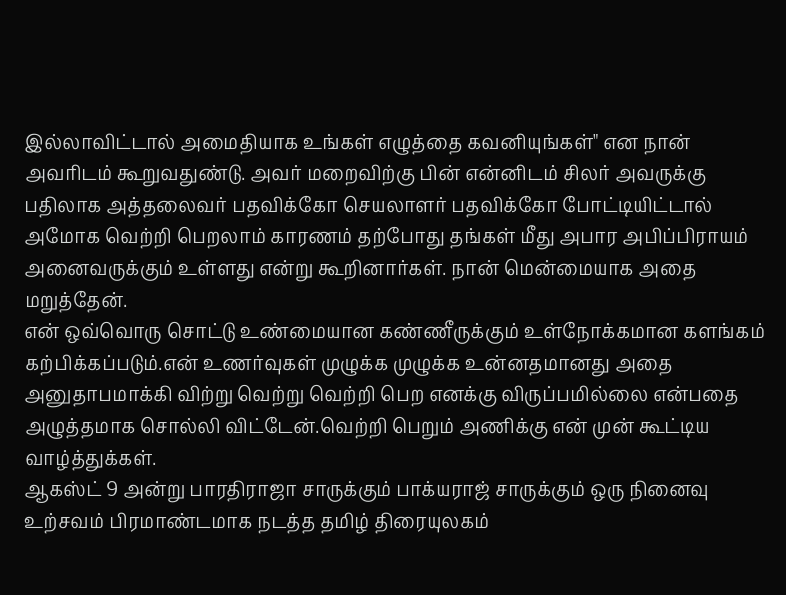இல்லாவிட்டால் அமைதியாக உங்கள் எழுத்தை கவனியுங்கள்" என நான் அவரிடம் கூறுவதுண்டு. அவர் மறைவிற்கு பின் என்னிடம் சிலர் அவருக்கு பதிலாக அத்தலைவர் பதவிக்கோ செயலாளர் பதவிக்கோ போட்டியிட்டால் அமோக வெற்றி பெறலாம் காரணம் தற்போது தங்கள் மீது அபார அபிப்பிராயம் அனைவருக்கும் உள்ளது என்று கூறினார்கள். நான் மென்மையாக அதை மறுத்தேன்.
என் ஒவ்வொரு சொட்டு உண்மையான கண்ணீருக்கும் உள்நோக்கமான களங்கம் கற்பிக்கப்படும்.என் உணர்வுகள் முழுக்க முழுக்க உன்னதமானது அதை அனுதாபமாக்கி விற்று வெற்று வெற்றி பெற எனக்கு விருப்பமில்லை என்பதை அழுத்தமாக சொல்லி விட்டேன்.வெற்றி பெறும் அணிக்கு என் முன் கூட்டிய வாழ்த்துக்கள்.
ஆகஸ்ட் 9 அன்று பாரதிராஜா சாருக்கும் பாக்யராஜ் சாருக்கும் ஒரு நினைவு உற்சவம் பிரமாண்டமாக நடத்த தமிழ் திரையுலகம்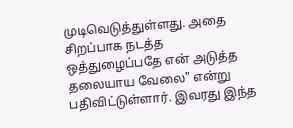முடிவெடுத்துள்ளது. அதை சிறப்பாக நடத்த ஒத்துழைப்பதே என் அடுத்த தலையாய வேலை" என்று பதிவிட்டுள்ளார். இவரது இந்த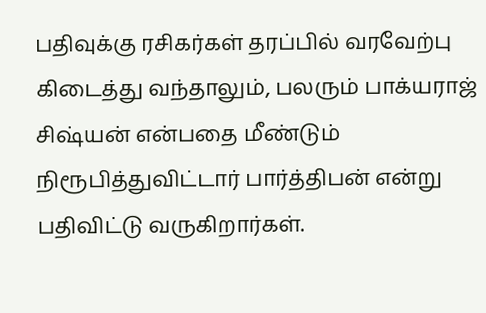பதிவுக்கு ரசிகர்கள் தரப்பில் வரவேற்பு கிடைத்து வந்தாலும், பலரும் பாக்யராஜ் சிஷ்யன் என்பதை மீண்டும் நிரூபித்துவிட்டார் பார்த்திபன் என்று பதிவிட்டு வருகிறார்கள்.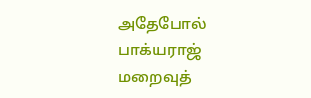அதேபோல் பாக்யராஜ் மறைவுத்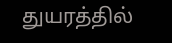துயரத்தில்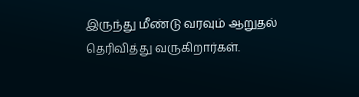இருந்து மீண்டு வரவும் ஆறுதல் தெரிவித்து வருகிறார்கள்.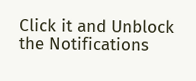Click it and Unblock the Notifications